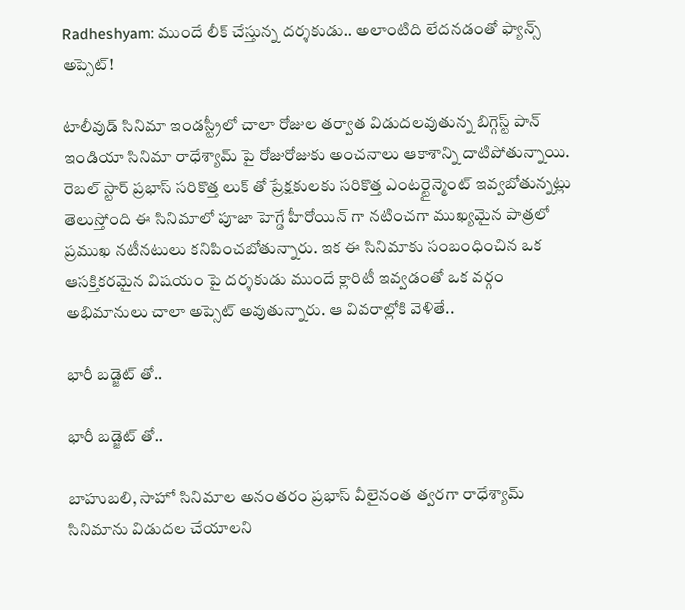Radheshyam: ముందే లీక్ చేస్తున్న దర్శకుడు.. అలాంటిది లేదనడంతో ఫ్యాన్స్ అప్సెట్!

టాలీవుడ్ సినిమా ఇండస్ట్రీలో చాలా రోజుల తర్వాత విడుదలవుతున్న బిగ్గెస్ట్ పాన్ ఇండియా సినిమా రాధేశ్యామ్ పై రోజురోజుకు అంచనాలు ఆకాశాన్ని దాటిపోతున్నాయి. రెబల్ స్టార్ ప్రభాస్ సరికొత్త లుక్ తో ప్రేక్షకులకు సరికొత్త ఎంటర్టైన్మెంట్ ఇవ్వబోతున్నట్లు తెలుస్తోంది ఈ సినిమాలో పూజా హెగ్డే హీరోయిన్ గా నటించగా ముఖ్యమైన పాత్రలో ప్రముఖ నటీనటులు కనిపించబోతున్నారు. ఇక ఈ సినిమాకు సంబంధించిన ఒక ఆసక్తికరమైన విషయం పై దర్శకుడు ముందే క్లారిటీ ఇవ్వడంతో ఒక వర్గం అభిమానులు చాలా అప్సెట్ అవుతున్నారు. ఆ వివరాల్లోకి వెళితే..

భారీ బడ్జెట్ తో..

భారీ బడ్జెట్ తో..

బాహుబలి, సాహో సినిమాల అనంతరం ప్రభాస్ వీలైనంత త్వరగా రాధేశ్యామ్ సినిమాను విడుదల చేయాలని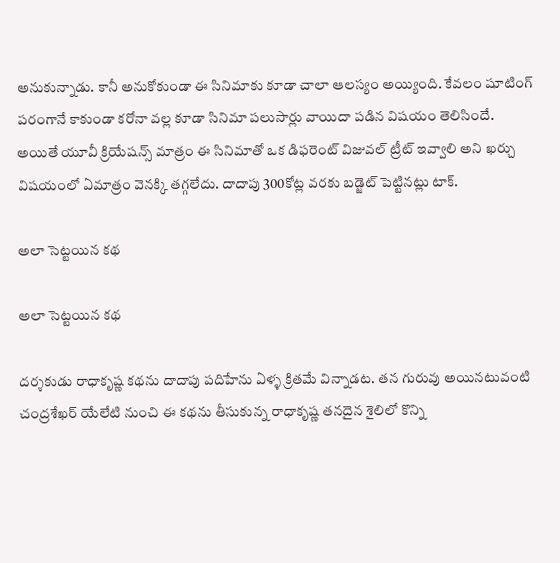అనుకున్నాడు. కానీ అనుకోకుండా ఈ సినిమాకు కూడా చాలా ఆలస్యం అయ్యింది. కేవలం షూటింగ్ పరంగానే కాకుండా కరోనా వల్ల కూడా సినిమా పలుసార్లు వాయిదా పడిన విషయం తెలిసిందే. అయితే యూవీ క్రియేషన్స్ మాత్రం ఈ సినిమాతో ఒక డిఫరెంట్ విజువల్ ట్రీట్ ఇవ్వాలి అని ఖర్చు విషయంలో ఏమాత్రం వెనక్కి తగ్గలేదు. దాదాపు 300కోట్ల వరకు బడ్జెట్ పెట్టినట్లు టాక్.

అలా సెట్టయిన కథ

అలా సెట్టయిన కథ

దర్శకుడు రాధాకృష్ణ కథను దాదాపు పదిహేను ఏళ్ళ క్రితమే విన్నాడట. తన గురువు అయినటువంటి చంద్రశేఖర్ యేలేటి నుంచి ఈ కథను తీసుకున్న రాధాకృష్ణ తనదైన శైలిలో కొన్ని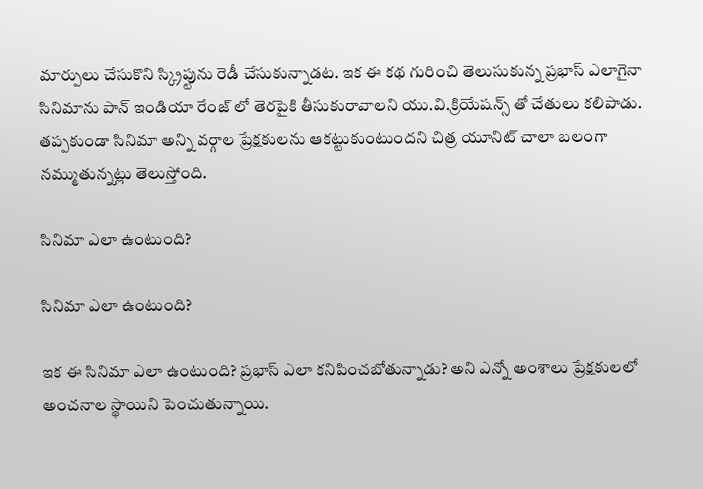మార్పులు చేసుకొని స్క్రిప్టును రెడీ చేసుకున్నాడట. ఇక ఈ కథ గురించి తెలుసుకున్న ప్రభాస్ ఎలాగైనా సినిమాను పాన్ ఇండియా రేంజ్ లో తెరపైకి తీసుకురావాలని యు.వి.క్రియేషన్స్ తో చేతులు కలిపాడు. తప్పకుండా సినిమా అన్ని వర్గాల ప్రేక్షకులను ఆకట్టుకుంటుందని చిత్ర యూనిట్ చాలా బలంగా నమ్ముతున్నట్లు తెలుస్తోంది.

సినిమా ఎలా ఉంటుంది?

సినిమా ఎలా ఉంటుంది?

ఇక ఈ సినిమా ఎలా ఉంటుంది? ప్రభాస్ ఎలా కనిపించబోతున్నాడు? అని ఎన్నో అంశాలు ప్రేక్షకులలో అంచనాల స్థాయిని పెంచుతున్నాయి.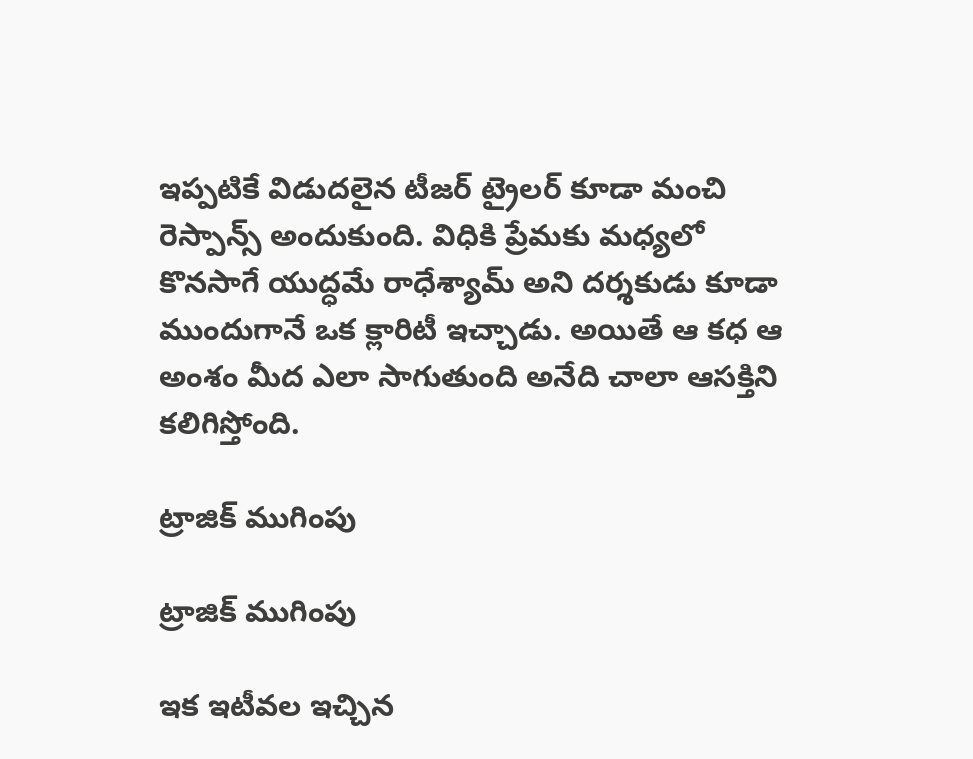ఇప్పటికే విడుదలైన టీజర్ ట్రైలర్ కూడా మంచి రెస్పాన్స్ అందుకుంది. విధికి ప్రేమకు మధ్యలో కొనసాగే యుద్ధమే రాధేశ్యామ్ అని దర్శకుడు కూడా ముందుగానే ఒక క్లారిటీ ఇచ్చాడు. అయితే ఆ కధ ఆ అంశం మీద ఎలా సాగుతుంది అనేది చాలా ఆసక్తిని కలిగిస్తోంది.

ట్రాజిక్ ముగింపు

ట్రాజిక్ ముగింపు

ఇక ఇటీవల ఇచ్చిన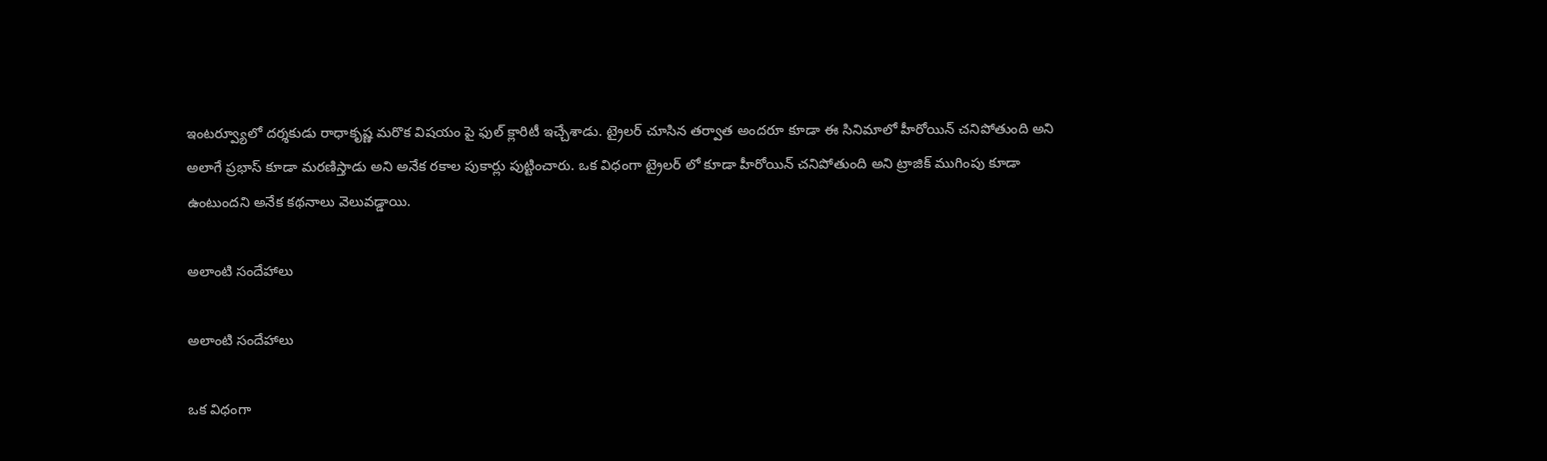ఇంటర్వ్యూలో దర్శకుడు రాధాకృష్ణ మరొక విషయం పై ఫుల్ క్లారిటీ ఇచ్చేశాడు. ట్రైలర్ చూసిన తర్వాత అందరూ కూడా ఈ సినిమాలో హీరోయిన్ చనిపోతుంది అని అలాగే ప్రభాస్ కూడా మరణిస్తాడు అని అనేక రకాల పుకార్లు పుట్టించారు. ఒక విధంగా ట్రైలర్ లో కూడా హీరోయిన్ చనిపోతుంది అని ట్రాజిక్ ముగింపు కూడా ఉంటుందని అనేక కథనాలు వెలువడ్డాయి.

అలాంటి సందేహాలు

అలాంటి సందేహాలు

ఒక విధంగా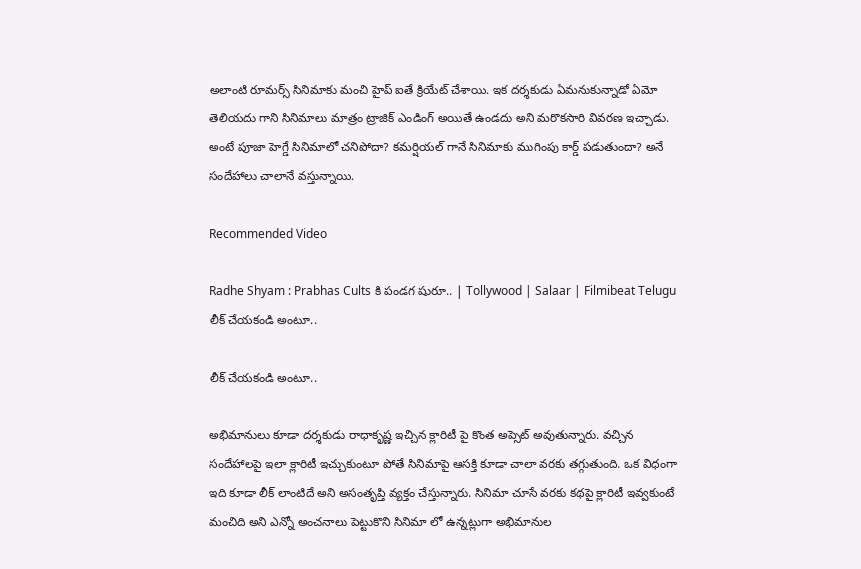అలాంటి రూమర్స్ సినిమాకు మంచి హైప్ ఐతే క్రియేట్ చేశాయి. ఇక దర్శకుడు ఏమనుకున్నాడో ఏమో తెలియదు గాని సినిమాలు మాత్రం ట్రాజిక్ ఎండింగ్ అయితే ఉండదు అని మరొకసారి వివరణ ఇచ్చాడు. అంటే పూజా హెగ్డే సినిమాలో చనిపోదా? కమర్షియల్ గానే సినిమాకు ముగింపు కార్డ్ పడుతుందా? అనే సందేహాలు చాలానే వస్తున్నాయి.

Recommended Video

Radhe Shyam : Prabhas Cults కి పండగ షురూ.. | Tollywood | Salaar | Filmibeat Telugu
లీక్ చేయకండి అంటూ..

లీక్ చేయకండి అంటూ..

అభిమానులు కూడా దర్శకుడు రాధాకృష్ణ ఇచ్చిన క్లారిటీ పై కొంత అప్సెట్ అవుతున్నారు. వచ్చిన సందేహాలపై ఇలా క్లారిటీ ఇచ్చుకుంటూ పోతే సినిమాపై ఆసక్తి కూడా చాలా వరకు తగ్గుతుంది. ఒక విధంగా ఇది కూడా లీక్ లాంటిదే అని అసంతృప్తి వ్యక్తం చేస్తున్నారు. సినిమా చూసే వరకు కథపై క్లారిటీ ఇవ్వకుంటే మంచిది అని ఎన్నో అంచనాలు పెట్టుకొని సినిమా లో ఉన్నట్లుగా అభిమానుల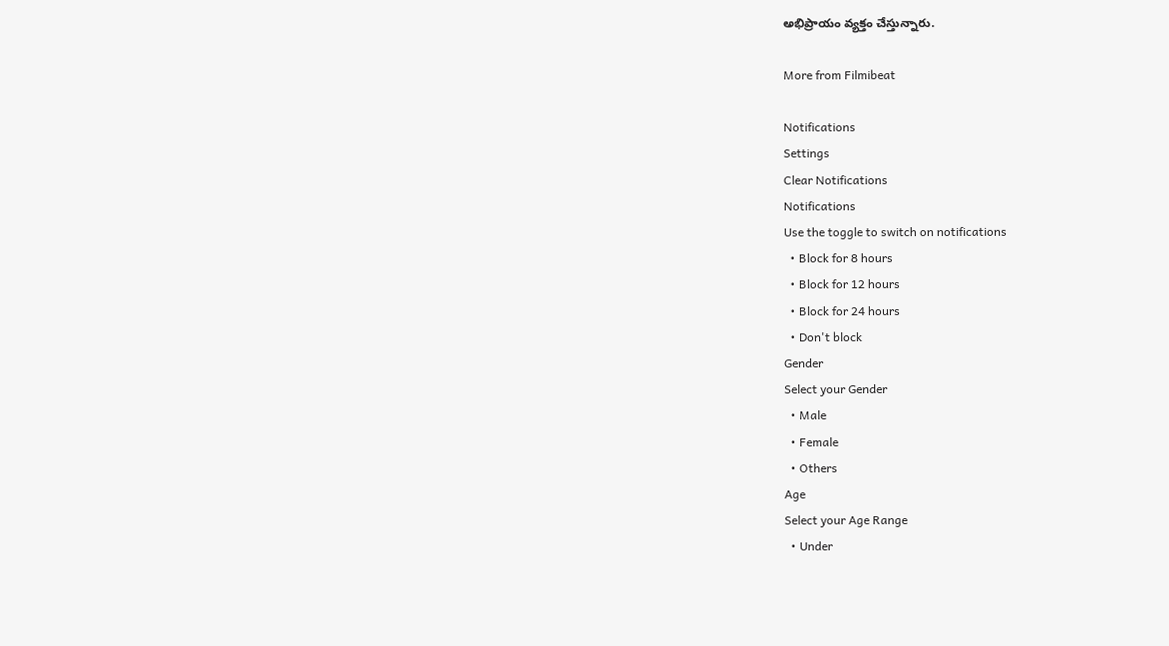అభిప్రాయం వ్యక్తం చేస్తున్నారు.

More from Filmibeat

Notifications
Settings
Clear Notifications
Notifications
Use the toggle to switch on notifications
  • Block for 8 hours
  • Block for 12 hours
  • Block for 24 hours
  • Don't block
Gender
Select your Gender
  • Male
  • Female
  • Others
Age
Select your Age Range
  • Under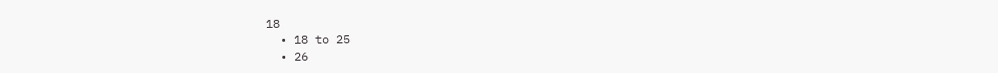18
  • 18 to 25
  • 26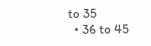to 35
  • 36 to 45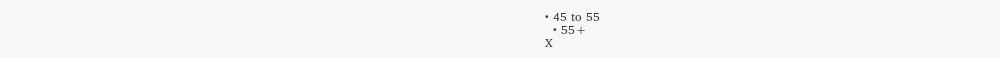• 45 to 55
  • 55+
X